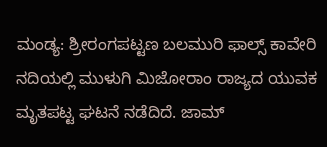ಮಂಡ್ಯ: ಶ್ರೀರಂಗಪಟ್ಟಣ ಬಲಮುರಿ ಫಾಲ್ಸ್ ಕಾವೇರಿ ನದಿಯಲ್ಲಿ ಮುಳುಗಿ ಮಿಜೋರಾಂ ರಾಜ್ಯದ ಯುವಕ ಮೃತಪಟ್ಟ ಘಟನೆ ನಡೆದಿದೆ. ಜಾಮ್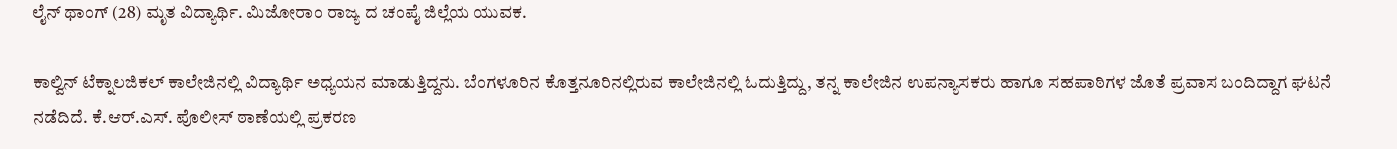ಲೈನ್ ಥಾಂಗ್ (28) ಮೃತ ವಿದ್ಯಾರ್ಥಿ. ಮಿಜೋರಾಂ ರಾಜ್ಯ ದ ಚಂಪೈ ಜಿಲ್ಲೆಯ ಯುವಕ.

ಕಾಲ್ವಿನ್ ಟೆಕ್ನಾಲಜಿಕಲ್ ಕಾಲೇಜಿನಲ್ಲಿ ವಿದ್ಯಾರ್ಥಿ ಅಧ್ಯಯನ ಮಾಡುತ್ತಿದ್ದನು. ಬೆಂಗಳೂರಿನ ಕೊತ್ತನೂರಿನಲ್ಲಿರುವ ಕಾಲೇಜಿನಲ್ಲಿ ಓದುತ್ತಿದ್ದು, ತನ್ನ ಕಾಲೇಜಿನ ಉಪನ್ಯಾಸಕರು ಹಾಗೂ ಸಹಪಾಠಿಗಳ ಜೊತೆ ಪ್ರವಾಸ ಬಂದಿದ್ದಾಗ ಘಟನೆ ನಡೆದಿದೆ. ಕೆ.ಆರ್.ಎಸ್. ಪೊಲೀಸ್ ಠಾಣೆಯಲ್ಲಿ ಪ್ರಕರಣ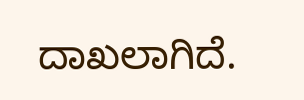ದಾಖಲಾಗಿದೆ.